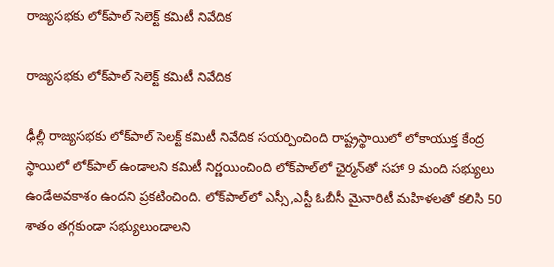రాజ్యసభకు లోక్‌పాల్‌ సెలెక్ట్‌ కమిటీ నివేదిక

రాజ్యసభకు లోక్‌పాల్‌ సెలెక్ట్‌ కమిటీ నివేదిక

ఢీల్లీ రాజ్యసభకు లోక్‌పాల్‌ సెలక్ట్‌ కమిటీ నివేదిక సయర్పించింది రాష్ట్రస్థాయిలో లోకాయుక్త కేంద్ర స్థాయిలో లోక్‌పాల్‌ ఉండాలని కమిటీ నిర్ణయించింది లోక్‌పాల్‌లో ఛైర్మన్‌తో సహా 9 మంది సభ్యులు ఉండేఅవకాశం ఉందని ప్రకటించింది. లోక్‌పాల్‌లో ఎస్సీ,ఎస్టీ ఓబీసీ మైనారిటీ మహిళలతో కలిసి 50 శాతం తగ్గకుండా సభ్యులుండాలని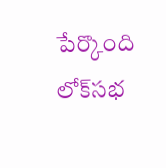పేర్కొంది లోక్‌సభ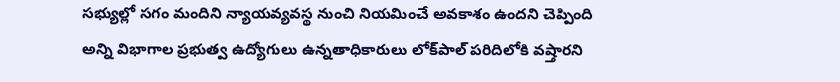సభ్యుల్లో సగం మందిని న్యాయవ్యవస్థ నుంచి నియమించే అవకాశం ఉందని చెప్పింది అన్ని విభాగాల ప్రభుత్వ ఉద్యోగులు ఉన్నతాధికారులు లోక్‌పాల్‌ పరిదిలోకి వష్తారని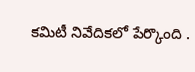కమిటీ నివేదికలో పేర్కొంది .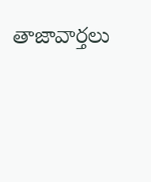తాజావార్తలు